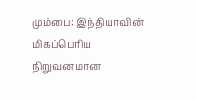மும்பை: இந்தியாவின் மிகப்பெரிய நிறுவனமான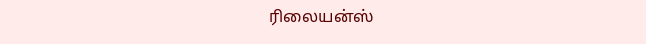ரிலையன்ஸ்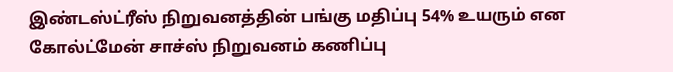இண்டஸ்ட்ரீஸ் நிறுவனத்தின் பங்கு மதிப்பு 54% உயரும் என கோல்ட்மேன் சாச்ஸ் நிறுவனம் கணிப்பு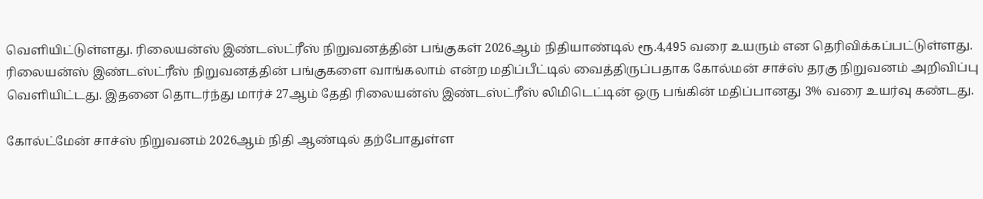வெளியிட்டுள்ளது. ரிலையன்ஸ் இண்டஸ்ட்ரீஸ் நிறுவனத்தின் பங்குகள் 2026ஆம் நிதியாண்டில் ரூ.4,495 வரை உயரும் என தெரிவிக்கப்பட்டுள்ளது.
ரிலையன்ஸ் இண்டஸ்ட்ரீஸ் நிறுவனத்தின் பங்குகளை வாங்கலாம் என்ற மதிப்பீட்டில் வைத்திருப்பதாக கோல்மன் சாச்ஸ் தரகு நிறுவனம் அறிவிப்பு வெளியிட்டது. இதனை தொடர்ந்து மார்ச் 27ஆம் தேதி ரிலையன்ஸ் இண்டஸ்ட்ரீஸ் லிமிடெட்டின் ஒரு பங்கின் மதிப்பானது 3% வரை உயர்வு கண்டது.

கோல்ட்மேன் சாச்ஸ் நிறுவனம் 2026ஆம் நிதி ஆண்டில் தற்போதுள்ள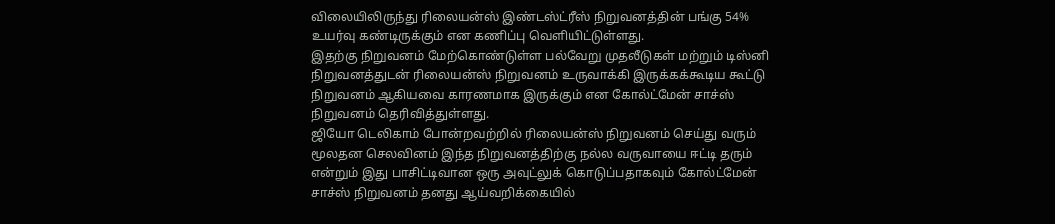விலையிலிருந்து ரிலையன்ஸ் இண்டஸ்ட்ரீஸ் நிறுவனத்தின் பங்கு 54% உயர்வு கண்டிருக்கும் என கணிப்பு வெளியிட்டுள்ளது.
இதற்கு நிறுவனம் மேற்கொண்டுள்ள பல்வேறு முதலீடுகள் மற்றும் டிஸ்னி நிறுவனத்துடன் ரிலையன்ஸ் நிறுவனம் உருவாக்கி இருக்கக்கூடிய கூட்டு நிறுவனம் ஆகியவை காரணமாக இருக்கும் என கோல்ட்மேன் சாச்ஸ் நிறுவனம் தெரிவித்துள்ளது.
ஜியோ டெலிகாம் போன்றவற்றில் ரிலையன்ஸ் நிறுவனம் செய்து வரும் மூலதன செலவினம் இந்த நிறுவனத்திற்கு நல்ல வருவாயை ஈட்டி தரும் என்றும் இது பாசிட்டிவான ஒரு அவுட்லுக் கொடுப்பதாகவும் கோல்ட்மேன் சாச்ஸ் நிறுவனம் தனது ஆய்வறிக்கையில்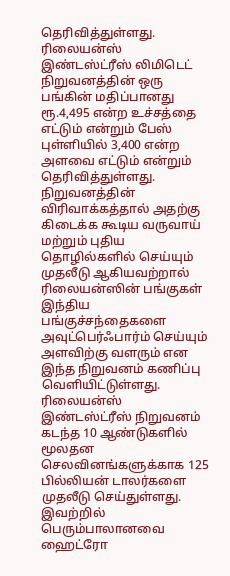தெரிவித்துள்ளது.
ரிலையன்ஸ் இண்டஸ்ட்ரீஸ் லிமிடெட் நிறுவனத்தின் ஒரு பங்கின் மதிப்பானது ரூ.4,495 என்ற உச்சத்தை எட்டும் என்றும் பேஸ் புள்ளியில் 3,400 என்ற அளவை எட்டும் என்றும் தெரிவித்துள்ளது. நிறுவனத்தின் விரிவாக்கத்தால் அதற்கு கிடைக்க கூடிய வருவாய் மற்றும் புதிய தொழில்களில் செய்யும் முதலீடு ஆகியவற்றால் ரிலையன்ஸின் பங்குகள் இந்திய பங்குச்சந்தைகளை அவுட்பெர்ஃபார்ம் செய்யும் அளவிற்கு வளரும் என இந்த நிறுவனம் கணிப்பு வெளியிட்டுள்ளது.
ரிலையன்ஸ் இண்டஸ்ட்ரீஸ் நிறுவனம் கடந்த 10 ஆண்டுகளில் மூலதன செலவினங்களுக்காக 125 பில்லியன் டாலர்களை முதலீடு செய்துள்ளது. இவற்றில் பெரும்பாலானவை ஹைட்ரோ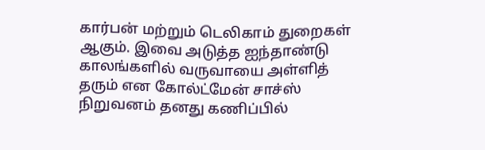கார்பன் மற்றும் டெலிகாம் துறைகள் ஆகும். இவை அடுத்த ஐந்தாண்டு காலங்களில் வருவாயை அள்ளித் தரும் என கோல்ட்மேன் சாச்ஸ் நிறுவனம் தனது கணிப்பில்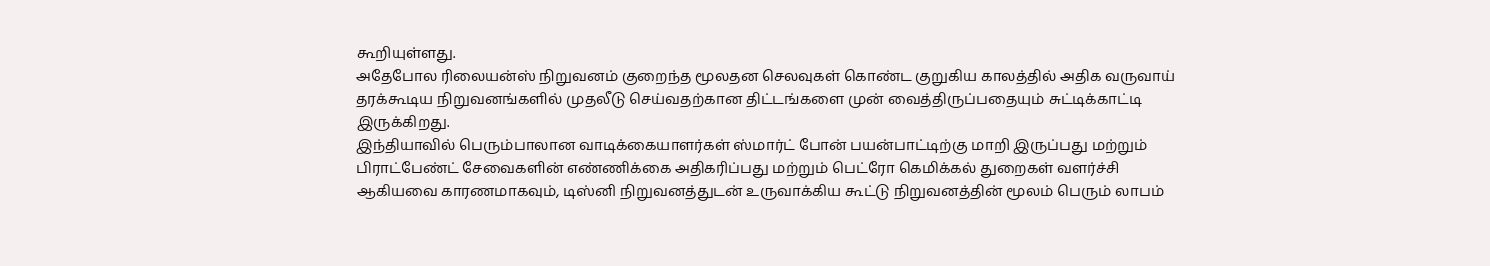கூறியுள்ளது.
அதேபோல ரிலையன்ஸ் நிறுவனம் குறைந்த மூலதன செலவுகள் கொண்ட குறுகிய காலத்தில் அதிக வருவாய் தரக்கூடிய நிறுவனங்களில் முதலீடு செய்வதற்கான திட்டங்களை முன் வைத்திருப்பதையும் சுட்டிக்காட்டி இருக்கிறது.
இந்தியாவில் பெரும்பாலான வாடிக்கையாளர்கள் ஸ்மார்ட் போன் பயன்பாட்டிற்கு மாறி இருப்பது மற்றும் பிராட்பேண்ட் சேவைகளின் எண்ணிக்கை அதிகரிப்பது மற்றும் பெட்ரோ கெமிக்கல் துறைகள் வளர்ச்சி ஆகியவை காரணமாகவும், டிஸ்னி நிறுவனத்துடன் உருவாக்கிய கூட்டு நிறுவனத்தின் மூலம் பெரும் லாபம்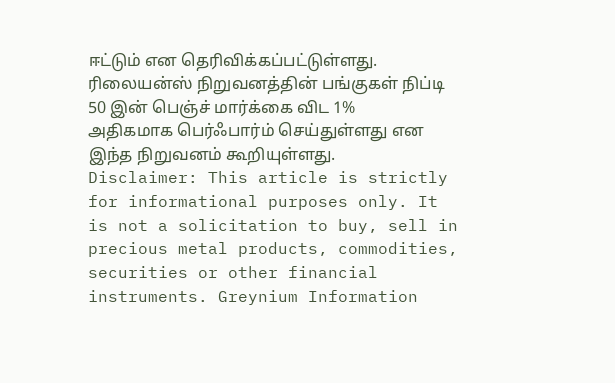ஈட்டும் என தெரிவிக்கப்பட்டுள்ளது. ரிலையன்ஸ் நிறுவனத்தின் பங்குகள் நிப்டி 50 இன் பெஞ்ச் மார்க்கை விட 1% அதிகமாக பெர்ஃபார்ம் செய்துள்ளது என இந்த நிறுவனம் கூறியுள்ளது.
Disclaimer: This article is strictly for informational purposes only. It is not a solicitation to buy, sell in precious metal products, commodities, securities or other financial instruments. Greynium Information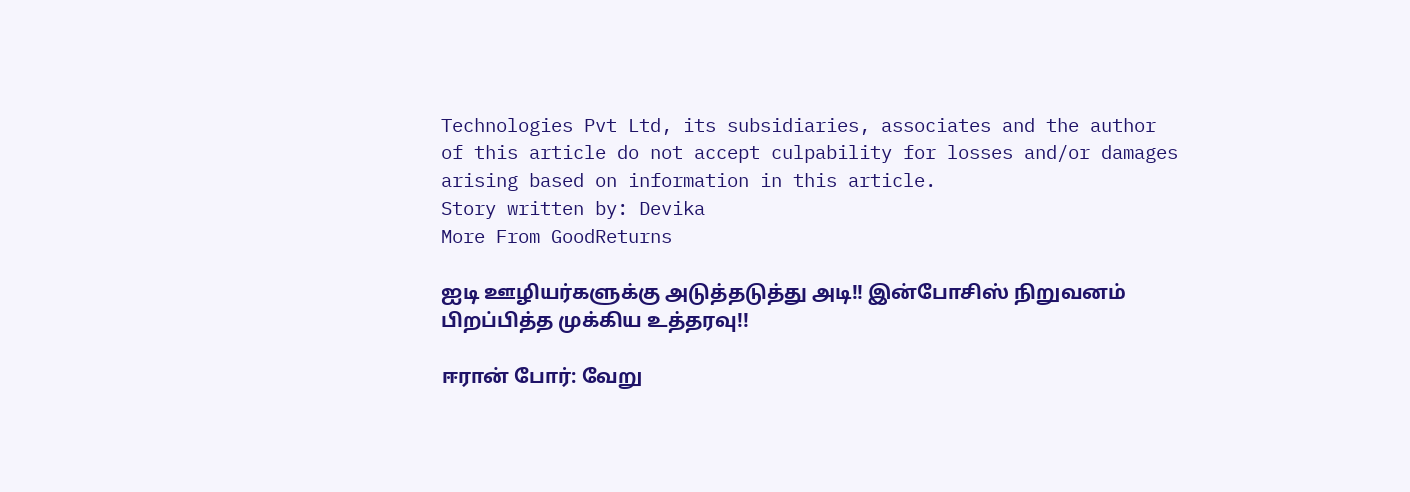Technologies Pvt Ltd, its subsidiaries, associates and the author of this article do not accept culpability for losses and/or damages arising based on information in this article.
Story written by: Devika
More From GoodReturns

ஐடி ஊழியர்களுக்கு அடுத்தடுத்து அடி!! இன்போசிஸ் நிறுவனம் பிறப்பித்த முக்கிய உத்தரவு!!

ஈரான் போர்: வேறு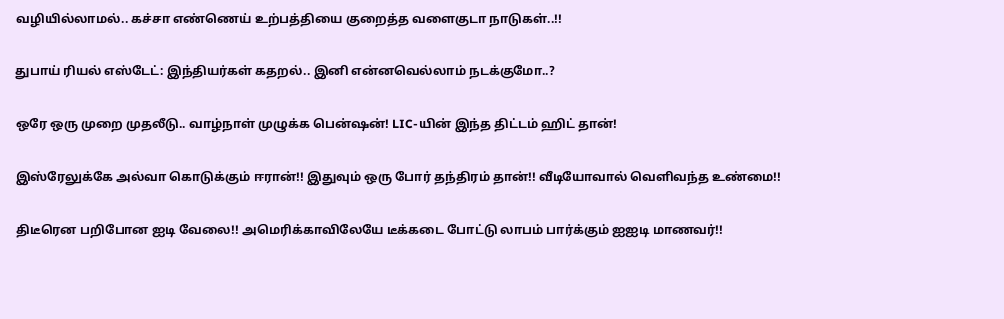வழியில்லாமல்.. கச்சா எண்ணெய் உற்பத்தியை குறைத்த வளைகுடா நாடுகள்..!!

துபாய் ரியல் எஸ்டேட்: இந்தியர்கள் கதறல்.. இனி என்னவெல்லாம் நடக்குமோ..?

ஒரே ஒரு முறை முதலீடு.. வாழ்நாள் முழுக்க பென்ஷன்! LIC-யின் இந்த திட்டம் ஹிட் தான்!

இஸ்ரேலுக்கே அல்வா கொடுக்கும் ஈரான்!! இதுவும் ஒரு போர் தந்திரம் தான்!! வீடியோவால் வெளிவந்த உண்மை!!

திடீரென பறிபோன ஐடி வேலை!! அமெரிக்காவிலேயே டீக்கடை போட்டு லாபம் பார்க்கும் ஐஐடி மாணவர்!!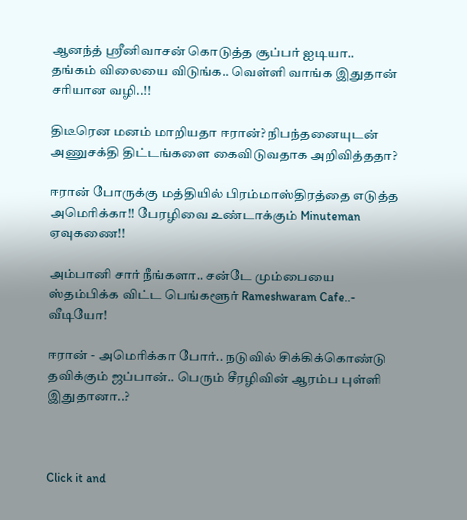ஆனந்த் ஸ்ரீனிவாசன் கொடுத்த சூப்பர் ஐடியா.. தங்கம் விலையை விடுங்க.. வெள்ளி வாங்க இதுதான் சரியான வழி..!!

திடீரென மனம் மாறியதா ஈரான்? நிபந்தனையுடன் அணுசக்தி திட்டங்களை கைவிடுவதாக அறிவித்ததா?

ஈரான் போருக்கு மத்தியில் பிரம்மாஸ்திரத்தை எடுத்த அமெரிக்கா!! பேரழிவை உண்டாக்கும் Minuteman ஏவுகணை!!

அம்பானி சார் நீங்களா.. சன்டே மும்பையை ஸ்தம்பிக்க விட்ட பெங்களூர் Rameshwaram Cafe..- வீடியோ!

ஈரான் - அமெரிக்கா போர்.. நடுவில் சிக்கிக்கொண்டு தவிக்கும் ஜப்பான்.. பெரும் சீரழிவின் ஆரம்ப புள்ளி இதுதானா..?



Click it and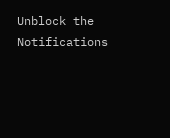Unblock the Notifications